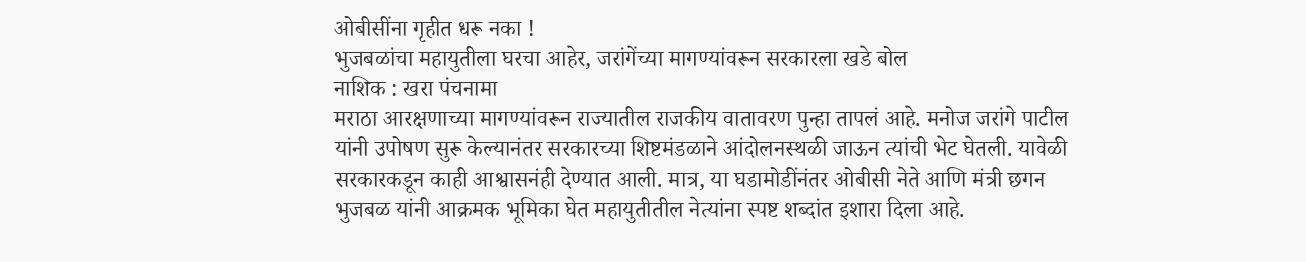ओबीसींना गृहीत धरू नका !
भुजबळांचा महायुतीला घरचा आहेर, जरांगेंच्या मागण्यांवरून सरकारला खडे बोल
नाशिक : खरा पंचनामा
मराठा आरक्षणाच्या मागण्यांवरून राज्यातील राजकीय वातावरण पुन्हा तापलं आहे. मनोज जरांगे पाटील यांनी उपोषण सुरू केल्यानंतर सरकारच्या शिष्टमंडळाने आंदोलनस्थळी जाऊन त्यांची भेट घेतली. यावेळी सरकारकडून काही आश्वासनंही देण्यात आली. मात्र, या घडामोडींनंतर ओबीसी नेते आणि मंत्री छगन भुजबळ यांनी आक्रमक भूमिका घेत महायुतीतील नेत्यांना स्पष्ट शब्दांत इशारा दिला आहे.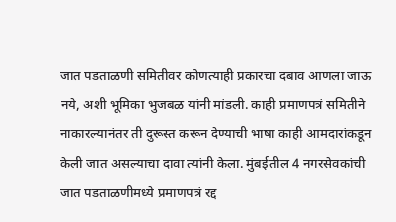जात पडताळणी समितीवर कोणत्याही प्रकारचा दबाव आणला जाऊ नये, अशी भूमिका भुजबळ यांनी मांडली. काही प्रमाणपत्रं समितीने नाकारल्यानंतर ती दुरूस्त करून देण्याची भाषा काही आमदारांकडून केली जात असल्याचा दावा त्यांनी केला. मुंबईतील 4 नगरसेवकांची जात पडताळणीमध्ये प्रमाणपत्रं रद्द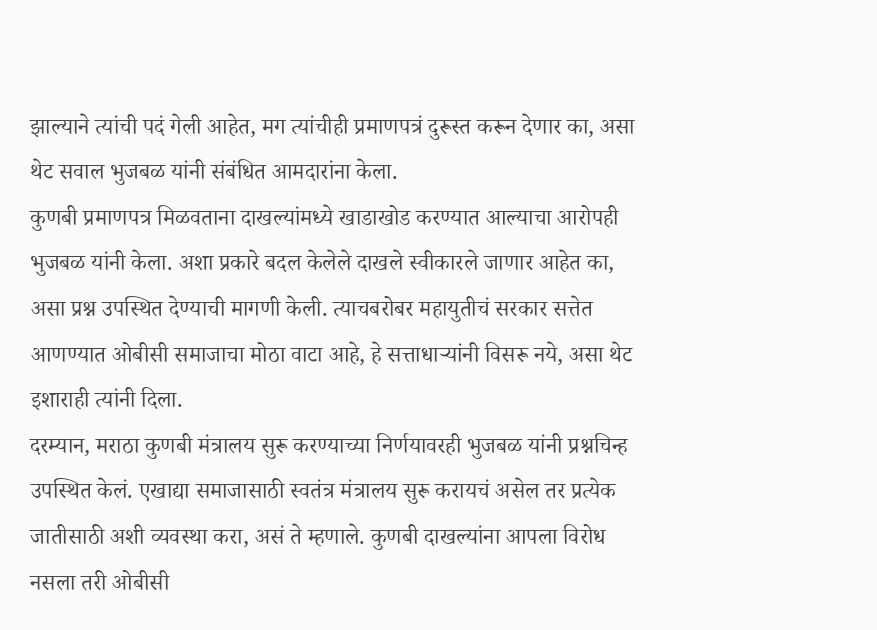झाल्याने त्यांची पदं गेली आहेत, मग त्यांचीही प्रमाणपत्रं दुरूस्त करून देणार का, असा थेट सवाल भुजबळ यांनी संबंधित आमदारांना केला.
कुणबी प्रमाणपत्र मिळवताना दाखल्यांमध्ये खाडाखोड करण्यात आल्याचा आरोपही भुजबळ यांनी केला. अशा प्रकारे बदल केलेले दाखले स्वीकारले जाणार आहेत का, असा प्रश्न उपस्थित देण्याची मागणी केली. त्याचबरोबर महायुतीचं सरकार सत्तेत आणण्यात ओबीसी समाजाचा मोठा वाटा आहे, हे सत्ताधाऱ्यांनी विसरू नये, असा थेट इशाराही त्यांनी दिला.
दरम्यान, मराठा कुणबी मंत्रालय सुरू करण्याच्या निर्णयावरही भुजबळ यांनी प्रश्नचिन्ह उपस्थित केलं. एखाद्या समाजासाठी स्वतंत्र मंत्रालय सुरू करायचं असेल तर प्रत्येक जातीसाठी अशी व्यवस्था करा, असं ते म्हणाले. कुणबी दाखल्यांना आपला विरोध नसला तरी ओबीसी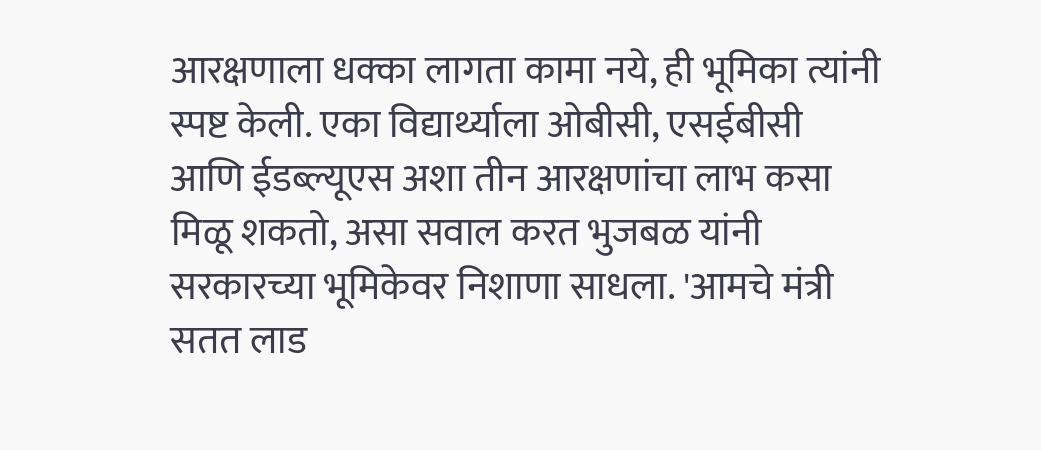आरक्षणाला धक्का लागता कामा नये, ही भूमिका त्यांनी स्पष्ट केली. एका विद्यार्थ्याला ओबीसी, एसईबीसी आणि ईडब्ल्यूएस अशा तीन आरक्षणांचा लाभ कसा मिळू शकतो, असा सवाल करत भुजबळ यांनी सरकारच्या भूमिकेवर निशाणा साधला. 'आमचे मंत्री सतत लाड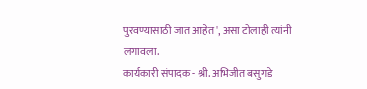पुरवण्यासाठी जात आहेत', असा टोलाही त्यांनी लगावला.
कार्यकारी संपादक - श्री. अभिजीत बसुगडे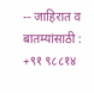-- जाहिरात व बातम्यांसाठी : +९१ ९८८१४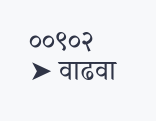००९०२
➤ वाढवा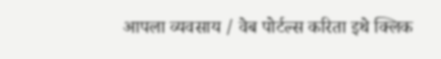आपला व्यवसाय / वेब पोर्टल्स करिता इथे क्लिक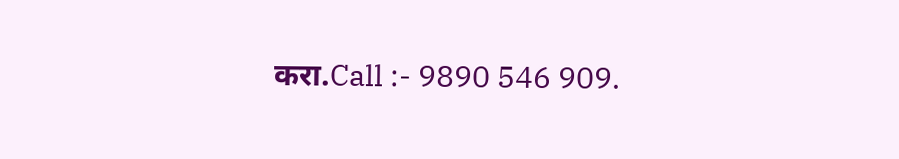करा.Call :- 9890 546 909.